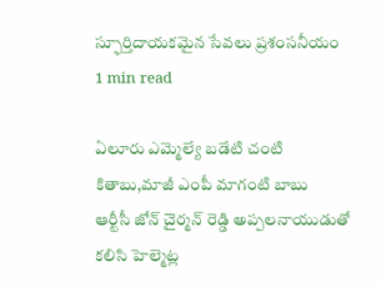స్ఫూర్తిదాయకమైన సేవలు ప్రశంసనీయం
1 min read

ఏలూరు ఎమ్మెల్యే బడేటి చంటి కితాబు,మాజీ ఎంపీ మాగంటి బాబు
ఆర్టీసీ జోన్ చైర్మన్ రెడ్డి అప్పలనాయుడుతో కలిసి హెల్మెట్ల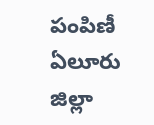పంపిణీ
ఏలూరు జిల్లా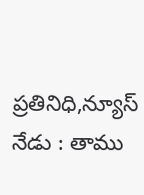ప్రతినిధి,న్యూస్ నేడు : తాము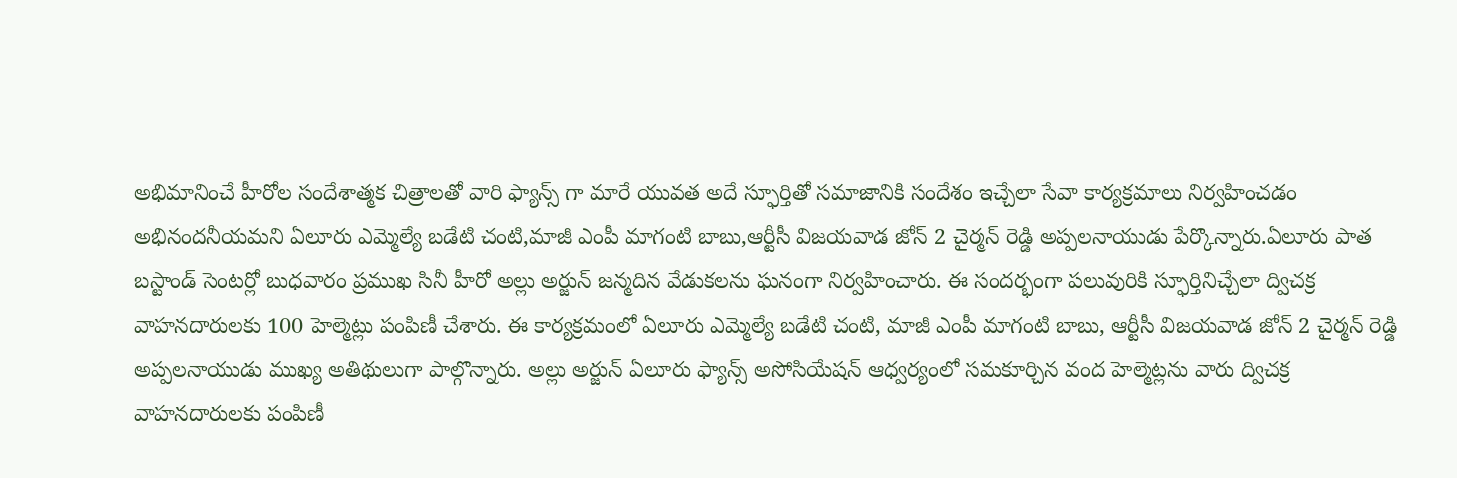అభిమానించే హీరోల సందేశాత్మక చిత్రాలతో వారి ఫ్యాన్స్ గా మారే యువత అదే స్ఫూర్తితో సమాజానికి సందేశం ఇచ్చేలా సేవా కార్యక్రమాలు నిర్వహించడం అభినందనీయమని ఏలూరు ఎమ్మెల్యే బడేటి చంటి,మాజీ ఎంపీ మాగంటి బాబు,ఆర్టీసీ విజయవాడ జోన్ 2 చైర్మన్ రెడ్డి అప్పలనాయుడు పేర్కొన్నారు.ఏలూరు పాత బస్టాండ్ సెంటర్లో బుధవారం ప్రముఖ సినీ హీరో అల్లు అర్జున్ జన్మదిన వేడుకలను ఘనంగా నిర్వహించారు. ఈ సందర్భంగా పలువురికి స్ఫూర్తినిచ్చేలా ద్విచక్ర వాహనదారులకు 100 హెల్మెట్లు పంపిణీ చేశారు. ఈ కార్యక్రమంలో ఏలూరు ఎమ్మెల్యే బడేటి చంటి, మాజీ ఎంపీ మాగంటి బాబు, ఆర్టీసీ విజయవాడ జోన్ 2 చైర్మన్ రెడ్డి అప్పలనాయుడు ముఖ్య అతిథులుగా పాల్గొన్నారు. అల్లు అర్జున్ ఏలూరు ఫ్యాన్స్ అసోసియేషన్ ఆధ్వర్యంలో సమకూర్చిన వంద హెల్మెట్లను వారు ద్విచక్ర వాహనదారులకు పంపిణీ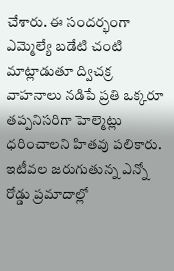చేశారు. ఈ సందర్భంగా ఎమ్మెల్యే బడేటి చంటి మాట్లాడుతూ ద్విచక్ర వాహనాలు నడిపే ప్రతి ఒక్కరూ తప్పనిసరిగా హెల్మెట్లు ధరించాలని హితవు పలికారు. ఇటీవల జరుగుతున్న ఎన్నో రోడ్డు ప్రమాదాల్లో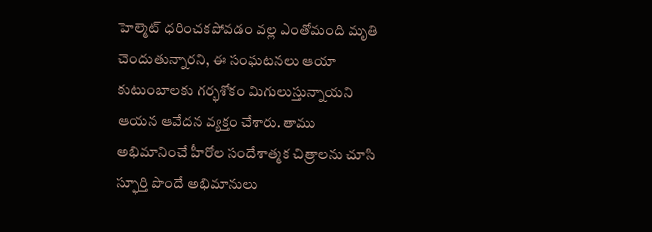హెల్మెట్ ధరించకపోవడం వల్ల ఎంతోమంది మృతి చెందుతున్నారని, ఈ సంఘటనలు ఆయా కుటుంబాలకు గర్భశోకం మిగులుస్తున్నాయని ఆయన ఆవేదన వ్యక్తం చేశారు. తాము అభిమానించే హీరోల సందేశాత్మక చిత్రాలను చూసి స్ఫూర్తి పొందే అభిమానులు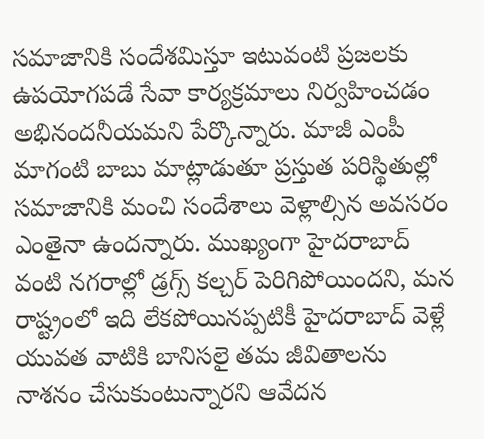సమాజానికి సందేశమిస్తూ ఇటువంటి ప్రజలకు ఉపయోగపడే సేవా కార్యక్రమాలు నిర్వహించడం అభినందనీయమని పేర్కొన్నారు. మాజీ ఎంపీ మాగంటి బాబు మాట్లాడుతూ ప్రస్తుత పరిస్థితుల్లో సమాజానికి మంచి సందేశాలు వెళ్లాల్సిన అవసరం ఎంతైనా ఉందన్నారు. ముఖ్యంగా హైదరాబాద్ వంటి నగరాల్లో డ్రగ్స్ కల్చర్ పెరిగిపోయిందని, మన రాష్ట్రంలో ఇది లేకపోయినప్పటికీ హైదరాబాద్ వెళ్లే యువత వాటికి బానిసలై తమ జీవితాలను నాశనం చేసుకుంటున్నారని ఆవేదన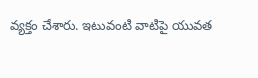వ్యక్తం చేశారు. ఇటువంటి వాటిపై యువత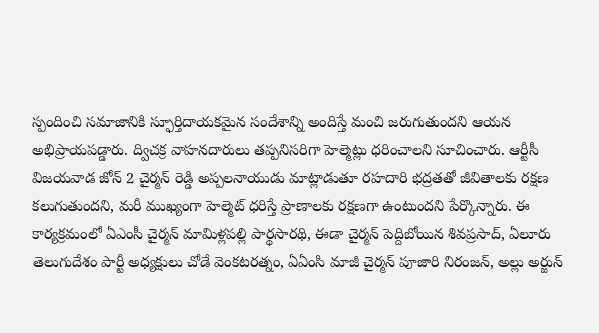స్పందించి సమాజానికి స్ఫూర్తిదాయకమైన సందేశాన్ని అందిస్తే మంచి జరుగుతుందని ఆయన అభిప్రాయపడ్డారు. ద్విచక్ర వాహనదారులు తప్పనిసరిగా హెల్మెట్లు ధరించాలని సూచించారు. ఆర్టీసీ విజయవాడ జోన్ 2 చైర్మన్ రెడ్డి అప్పలనాయుడు మాట్లాడుతూ రహదారి భద్రతతో జీవితాలకు రక్షణ కలుగుతుందని, మరీ ముఖ్యంగా హెల్మెట్ ధరిస్తే ప్రాణాలకు రక్షణగా ఉంటుందని పేర్కొన్నారు. ఈ కార్యక్రమంలో ఏఎంసీ చైర్మన్ మామిళ్లపల్లి పార్థసారథి, ఈడా చైర్మన్ పెద్దిబోయిన శివప్రసాద్, ఏలూరు తెలుగుదేశం పార్టీ అధ్యక్షులు చోడే వెంకటరత్నం, ఏఏంసి మాజీ చైర్మన్ పూజారి నిరంజన్, అల్లు అర్జున్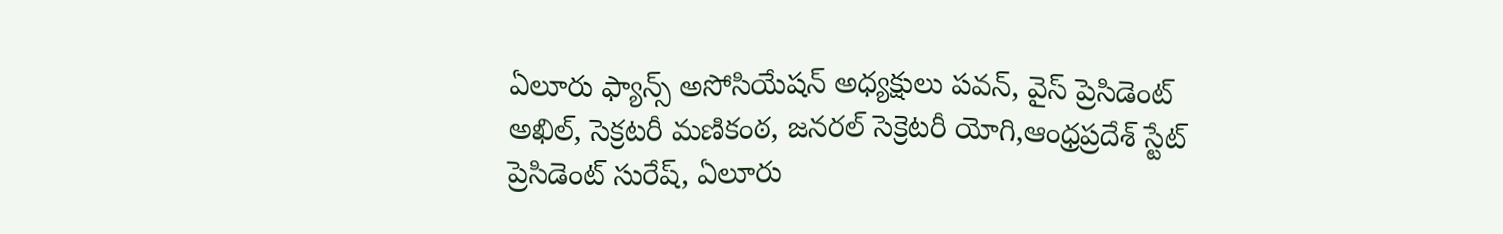ఏలూరు ఫ్యాన్స్ అసోసియేషన్ అధ్యక్షులు పవన్, వైస్ ప్రెసిడెంట్ అఖిల్, సెక్రటరీ మణికంఠ, జనరల్ సెక్రెటరీ యోగి,ఆంధ్రప్రదేశ్ స్టేట్ ప్రెసిడెంట్ సురేష్, ఏలూరు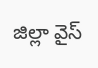జిల్లా వైస్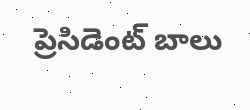ప్రెసిడెంట్ బాలు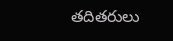తదితరులు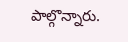పాల్గొన్నారు.